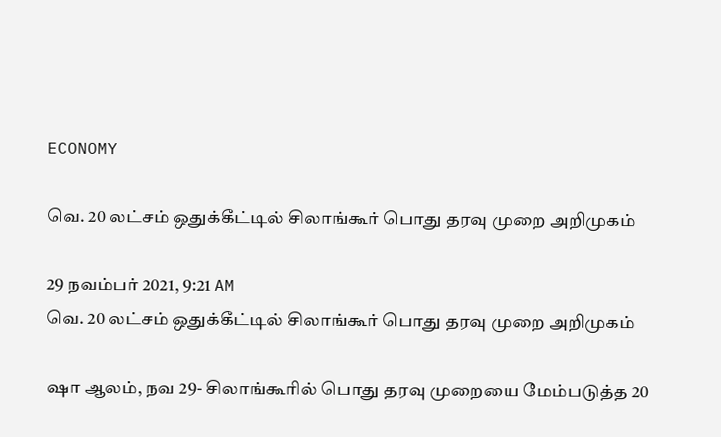ECONOMY

வெ. 20 லட்சம் ஒதுக்கீட்டில் சிலாங்கூர் பொது தரவு முறை அறிமுகம்

29 நவம்பர் 2021, 9:21 AM
வெ. 20 லட்சம் ஒதுக்கீட்டில் சிலாங்கூர் பொது தரவு முறை அறிமுகம்

ஷா ஆலம், நவ 29- சிலாங்கூரில் பொது தரவு முறையை மேம்படுத்த 20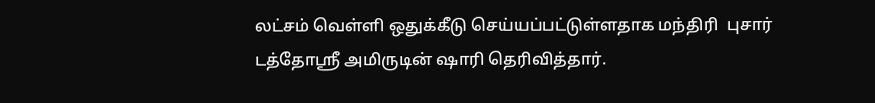லட்சம் வெள்ளி ஒதுக்கீடு செய்யப்பட்டுள்ளதாக மந்திரி  புசார் டத்தோஸ்ரீ அமிருடின் ஷாரி தெரிவித்தார்.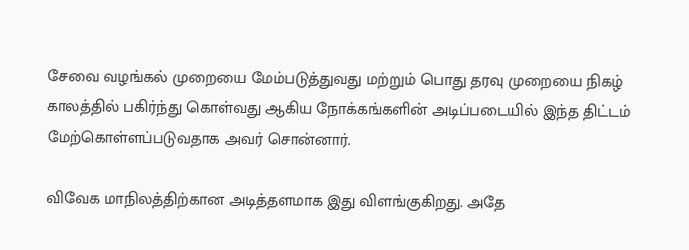சேவை வழங்கல் முறையை மேம்படுத்துவது மற்றும் பொது தரவு முறையை நிகழ் காலத்தில் பகிர்ந்து கொள்வது ஆகிய நோக்கங்களின் அடிப்படையில் இந்த திட்டம் மேற்கொள்ளப்படுவதாக அவர் சொன்னார்.

விவேக மாநிலத்திற்கான அடித்தளமாக இது விளங்குகிறது. அதே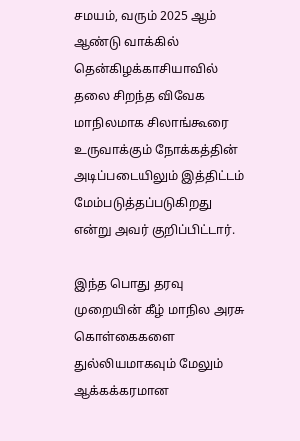சமயம், வரும் 2025 ஆம் ஆண்டு வாக்கில் தென்கிழக்காசியாவில் தலை சிறந்த விவேக மாநிலமாக சிலாங்கூரை உருவாக்கும் நோக்கத்தின் அடிப்படையிலும் இத்திட்டம் மேம்படுத்தப்படுகிறது என்று அவர் குறிப்பிட்டார்.

இந்த பொது தரவு முறையின் கீழ் மாநில அரசு கொள்கைகளை துல்லியமாகவும் மேலும் ஆக்கக்கரமான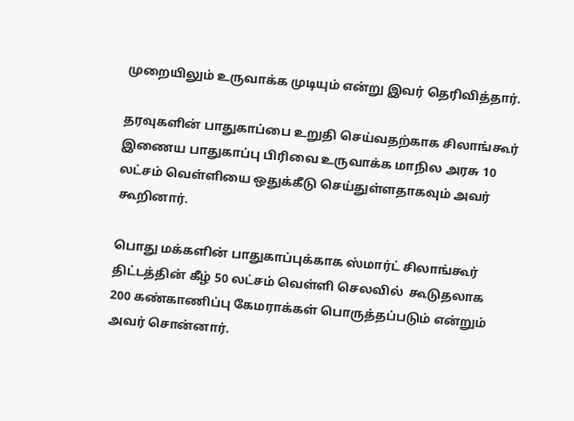முறையிலும் உருவாக்க முடியும் என்று இவர் தெரிவித்தார்.

தரவுகளின் பாதுகாப்பை உறுதி செய்வதற்காக சிலாங்கூர் இணைய பாதுகாப்பு பிரிவை உருவாக்க மாநில அரசு 10 லட்சம் வெள்ளியை ஒதுக்கீடு செய்துள்ளதாகவும் அவர் கூறினார்.

பொது மக்களின் பாதுகாப்புக்காக ஸ்மார்ட் சிலாங்கூர் திட்டத்தின் கீழ் 50 லட்சம் வெள்ளி செலவில்  கூடுதலாக 200 கண்காணிப்பு கேமராக்கள் பொருத்தப்படும் என்றும் அவர் சொன்னார்.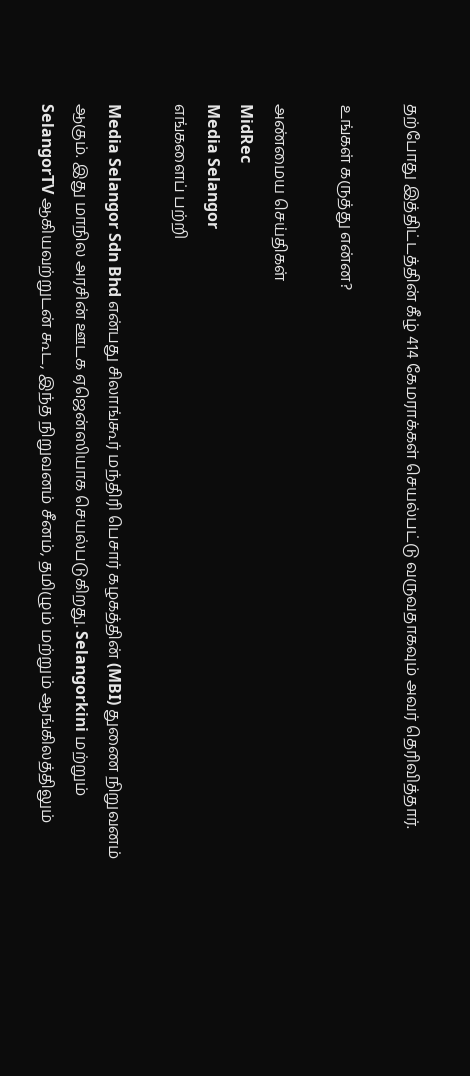தற்போது இத்திட்டத்தின் கீழ் 414 கேமராக்கள் செயல்பட்டு வருவதாகவும் அவர் தெரிவித்தார்.

உங்கள் கருத்து என்ன?

அண்மைய செய்திகள்
MidRec
Media Selangor
எங்களைப் பற்றி

Media Selangor Sdn Bhd என்பது சிலாங்கூர் மந்திரி பெசார் கழகத்தின் (MBI) துணை நிறுவனம் ஆகும். இது மாநில அரசின் ஊடக ஏஜென்ஸியாக செயல்படுகிறது. Selangorkini மற்றும் SelangorTV ஆகியவற்றுடன் கூட, இந்த நிறுவனம் சீனம், தமிழும் மற்றும் ஆங்கிலத்திலும்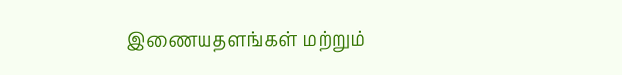இணையதளங்கள் மற்றும்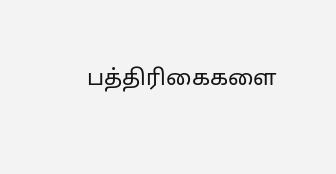பத்திரிகைகளை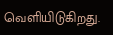வெளியிடுகிறது.